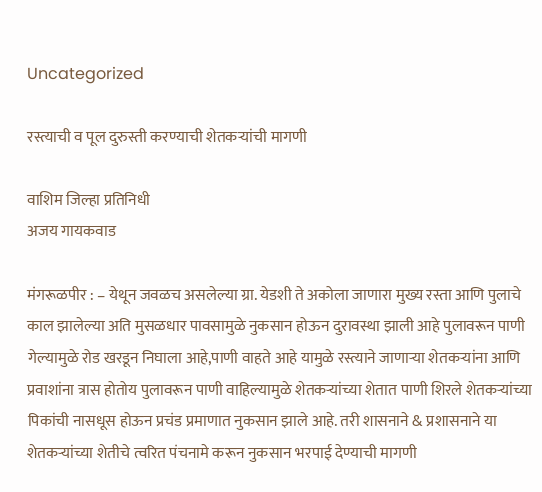Uncategorized

रस्त्याची व पूल दुरुस्ती करण्याची शेतकऱ्यांची मागणी

वाशिम जिल्हा प्रतिनिधी
अजय गायकवाड

मंगरूळपीर : – येथून जवळच असलेल्या ग्रा. येडशी ते अकोला जाणारा मुख्य रस्ता आणि पुलाचे काल झालेल्या अति मुसळधार पावसामुळे नुकसान होऊन दुरावस्था झाली आहे पुलावरून पाणी गेल्यामुळे रोड खरडून निघाला आहे,पाणी वाहते आहे यामुळे रस्त्याने जाणाऱ्या शेतकऱ्यांना आणि प्रवाशांना त्रास होतोय पुलावरून पाणी वाहिल्यामुळे शेतकऱ्यांच्या शेतात पाणी शिरले शेतकऱ्यांच्या पिकांची नासधूस होऊन प्रचंड प्रमाणात नुकसान झाले आहे. तरी शासनाने & प्रशासनाने या शेतकऱ्यांच्या शेतीचे त्वरित पंचनामे करून नुकसान भरपाई देण्याची मागणी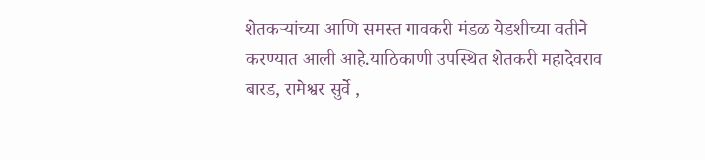शेतकऱ्यांच्या आणि समस्त गावकरी मंडळ येडशीच्या वतीने करण्यात आली आहे.याठिकाणी उपस्थित शेतकरी महादेवराव बारड, रामेश्वर सुर्वे ,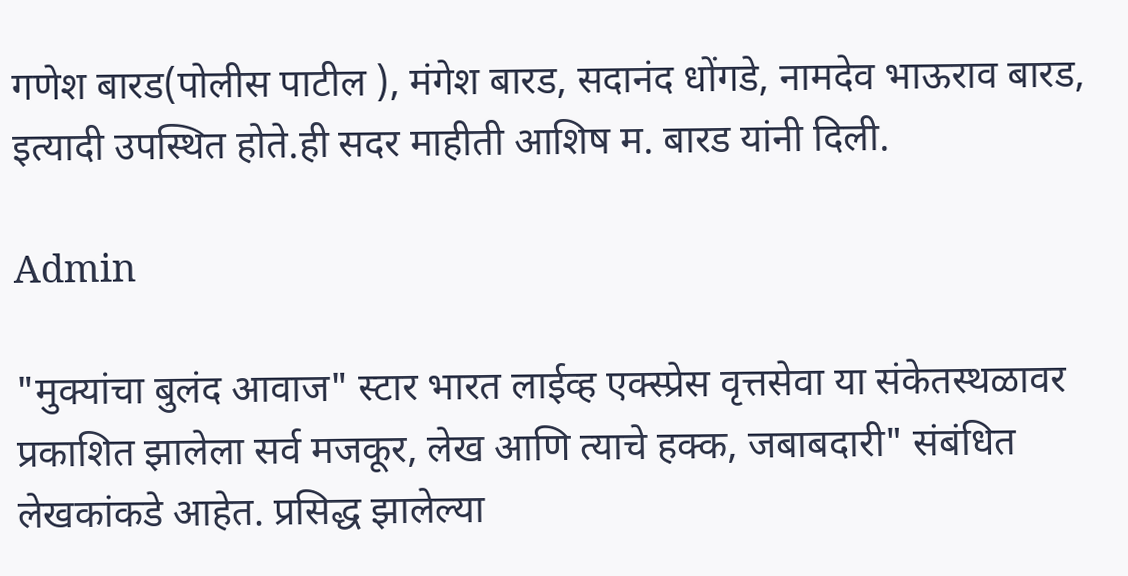गणेश बारड(पोलीस पाटील ), मंगेश बारड, सदानंद धोंगडे, नामदेव भाऊराव बारड, इत्यादी उपस्थित होते.ही सदर माहीती आशिष म. बारड यांनी दिली.

Admin

"मुक्यांचा बुलंद आवाज" स्टार भारत लाईव्ह एक्स्प्रेस वृत्तसेवा या संकेतस्थळावर प्रकाशित झालेला सर्व मजकूर, लेख आणि त्याचे हक्क, जबाबदारी" संबंधित लेखकांकडे आहेत. प्रसिद्ध झालेल्या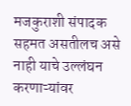मजकुराशी संपादक सहमत असतीलच असे नाही याचे उल्लंघन करणाऱ्यांवर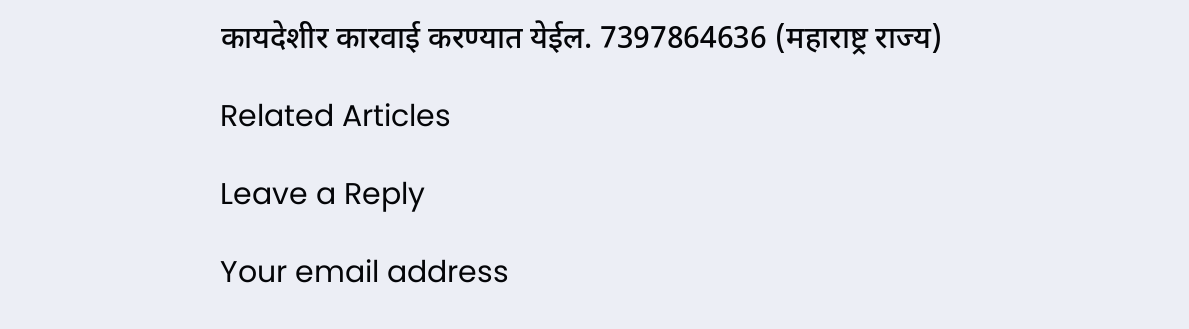कायदेशीर कारवाई करण्यात येईल. 7397864636 (महाराष्ट्र राज्य)

Related Articles

Leave a Reply

Your email address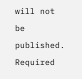will not be published. Required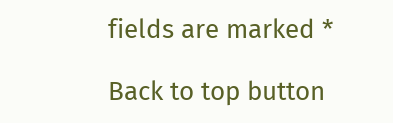fields are marked *

Back to top button